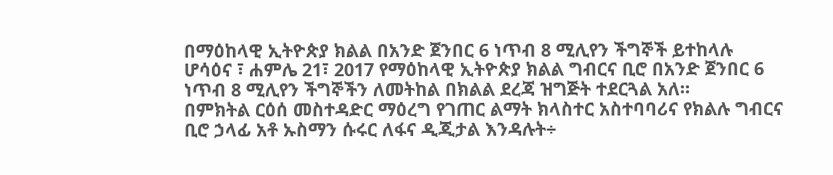በማዕከላዊ ኢትዮጵያ ክልል በአንድ ጀንበር 6 ነጥብ 8 ሚሊየን ችግኞች ይተከላሉ
ሆሳዕና ፣ ሐምሌ 21፣ 2017 የማዕከላዊ ኢትዮጵያ ክልል ግብርና ቢሮ በአንድ ጀንበር 6 ነጥብ 8 ሚሊየን ችግኞችን ለመትከል በክልል ደረጃ ዝግጅት ተደርጓል አለ።
በምክትል ርዕሰ መስተዳድር ማዕረግ የገጠር ልማት ክላስተር አስተባባሪና የክልሉ ግብርና ቢሮ ኃላፊ አቶ ኡስማን ሱሩር ለፋና ዲጂታል እንዳሉት÷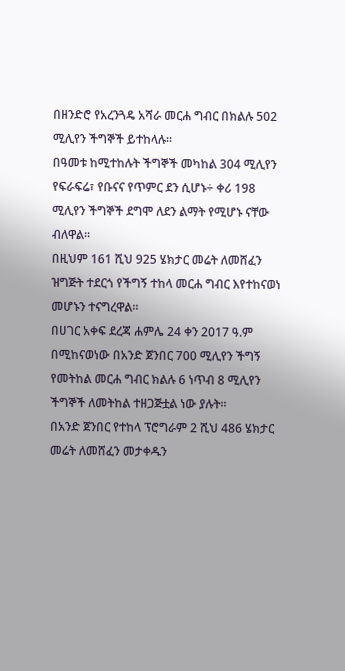በዘንድሮ የአረንጓዴ አሻራ መርሐ ግብር በክልሉ 502 ሚሊየን ችግኞች ይተከላሉ።
በዓመቱ ከሚተከሉት ችግኞች መካከል 304 ሚሊየን የፍራፍሬ፣ የቡናና የጥምር ደን ሲሆኑ÷ ቀሪ 198 ሚሊየን ችግኞች ደግሞ ለደን ልማት የሚሆኑ ናቸው ብለዋል።
በዚህም 161 ሺህ 925 ሄክታር መሬት ለመሸፈን ዝግጅት ተደርጎ የችግኝ ተከላ መርሐ ግብር እየተከናወነ መሆኑን ተናግረዋል።
በሀገር አቀፍ ደረጃ ሐምሌ 24 ቀን 2017 ዓ.ም በሚከናወነው በአንድ ጀንበር 700 ሚሊየን ችግኝ የመትከል መርሐ ግብር ክልሉ 6 ነጥብ 8 ሚሊየን ችግኞች ለመትከል ተዘጋጅቷል ነው ያሉት።
በአንድ ጀንበር የተከላ ፕሮግራም 2 ሺህ 486 ሄክታር መሬት ለመሸፈን መታቀዱን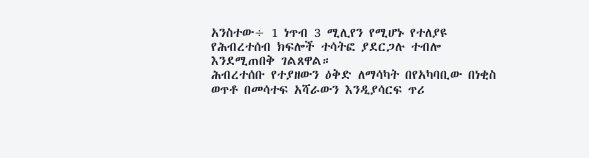አንስተው÷ 1 ነጥብ 3 ሚሊየን የሚሆኑ የተለያዩ የሕብረተሰብ ክፍሎች ተሳትፎ ያደርጋሉ ተብሎ እንደሚጠበቅ ገልጸዋል።
ሕብረተሰቡ የተያዘውን ዕቅድ ለማሳካት በየአካባቢው በነቂስ ወጥቶ በመሳተፍ አሻራውን እንዲያሳርፍ ጥሪ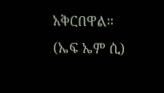አቅርበዋል።
(ኤፍ ኤም ሲ)